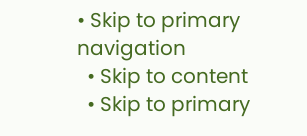• Skip to primary navigation
  • Skip to content
  • Skip to primary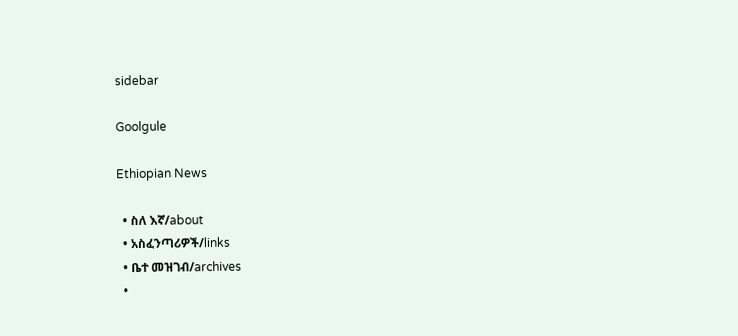sidebar

Goolgule

Ethiopian News

  • ስለ እኛ/about
  • አስፈንጣሪዎች/links
  • ቤተ መዝገብ/archives
  •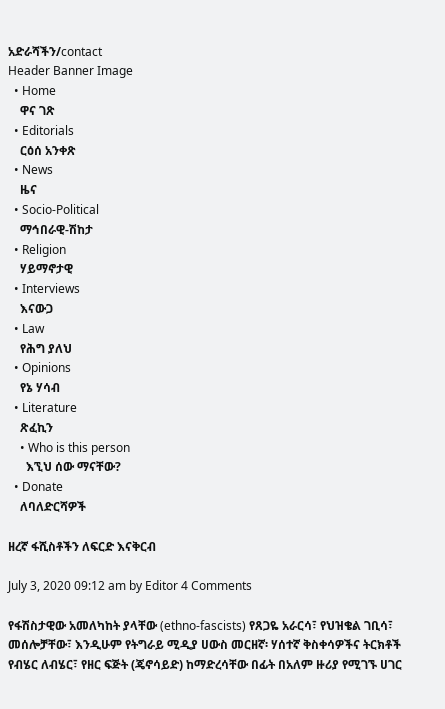አድራሻችን/contact
Header Banner Image
  • Home
    ዋና ገጽ
  • Editorials
    ርዕሰ አንቀጽ
  • News
    ዜና
  • Socio-Political
    ማኅበራዊ-ሽከታ
  • Religion
    ሃይማኖታዊ
  • Interviews
    እናውጋ
  • Law
    የሕግ ያለህ
  • Opinions
    የኔ ሃሳብ
  • Literature
    ጽፈኪን
    • Who is this person
      እኚህ ሰው ማናቸው?
  • Donate
    ለባለድርሻዎች

ዘረኛ ፋሺስቶችን ለፍርድ እናቅርብ

July 3, 2020 09:12 am by Editor 4 Comments

የፋሽስታዊው አመለካከት ያላቸው (ethno-fascists) የጸጋዬ አራርሳ፣ የህዝቄል ገቢሳ፣ መሰሎቻቸው፣ እንዲሁም የትግራይ ሚዲያ ሀውስ መርዘኛ፡ ሃሰተኛ ቅስቀሳዎችና ትርክቶች የብሄር ለብሄር፣ የዘር ፍጅት (ጄኖሳይድ) ከማድረሳቸው በፊት በአለም ዙሪያ የሚገኙ ሀገር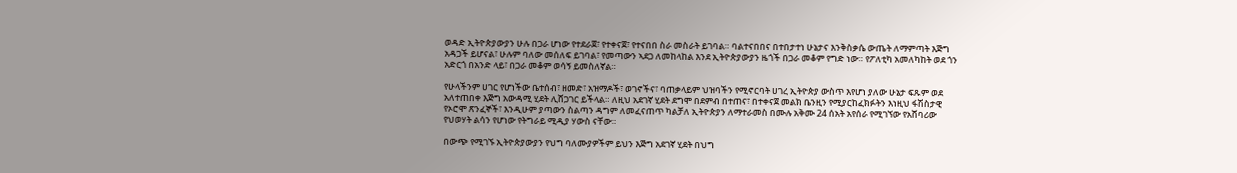ወዳድ ኢትዮጵያውያን ሁሉ በጋራ ሆነው የተደራጀ፣ የተቀናጀ፣ የተናበበ ስራ መስራት ይገባል። ባልተናበበና በተበታተነ ሁኔታና እንቅስቃሴ ውጤት ለማምጣት እጅግ አዳጋች ይሆናል፣ ሁሉም ባለው መሰለፍ ይገባል፣ የመጣውን ኣደጋ ለመከላከል እንደ ኢትዮጵያውያን ዜጎች በጋራ መቆም የግድ ነው። የፖለቲካ አመለካከት ወደ ጎን አድርጎ በአንድ ላይ፣ በጋራ መቆም ወሳኝ ይመስለኛል።

የሁላችንም ሀገር የሆነችው ቤተሰብ፣ ዘመድ፣ አዝማዶች፣ ወገኖችና፣ ባጠቃላይም ህዝባችን የሚኖርባት ሀገረ ኢትዮጵያ ውስጥ እየሆነ ያለው ሁኔታ ፍጹም ወደ አለተጠበቀ እጅግ አውዳሚ ሂደት ሊሸጋገር ይችላል። ለዚህ አደገኛ ሂደት ደግሞ በደምብ በተጠና፣ በተቀናጀ መልክ ቤንዚን የሚያርከፈክፉትን እነዚህ ፋሽስታዊ የኦሮሞ ጽንፈኞች፣ እንዲሁም ያጣውን ስልጣን ዳግም ለመፈናጠጥ ካልቻለ ኢትዮጵያን ለማተራመስ በሙሉ አቅሙ 24 ሰአት አየሰራ የሚገኘው የአሸባሪው የህወሃት ልሳን የሆነው የትግራይ ሚዲያ ሃውስ ናቸው።

በውጭ የሚገኙ ኢትዮጵያውያን የህግ ባለሙያዎችም ይህን እጅግ አደገኛ ሂደት በህግ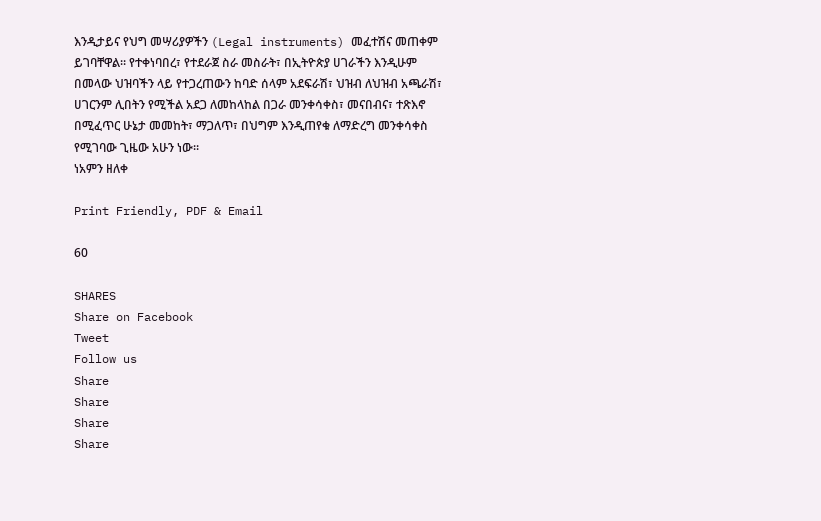እንዲታይና የህግ መሣሪያዎችን (Legal instruments) መፈተሽና መጠቀም ይገባቸዋል። የተቀነባበረ፣ የተደራጀ ስራ መስራት፣ በኢትዮጵያ ሀገራችን እንዲሁም በመላው ህዝባችን ላይ የተጋረጠውን ከባድ ሰላም አደፍራሽ፣ ህዝብ ለህዝብ አጫራሽ፣ ሀገርንም ሊበትን የሚችል አደጋ ለመከላከል በጋራ መንቀሳቀስ፣ መናበብና፣ ተጽእኖ በሚፈጥር ሁኔታ መመከት፣ ማጋለጥ፣ በህግም እንዲጠየቁ ለማድረግ መንቀሳቀስ የሚገባው ጊዜው አሁን ነው።
ነአምን ዘለቀ

Print Friendly, PDF & Email

60

SHARES
Share on Facebook
Tweet
Follow us
Share
Share
Share
Share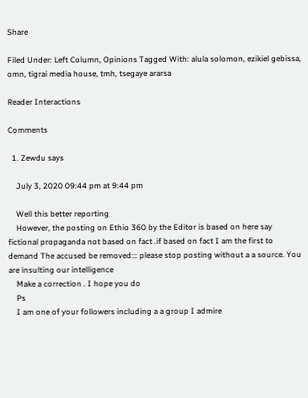Share

Filed Under: Left Column, Opinions Tagged With: alula solomon, ezikiel gebissa, omn, tigrai media house, tmh, tsegaye ararsa

Reader Interactions

Comments

  1. Zewdu says

    July 3, 2020 09:44 pm at 9:44 pm

    Well this better reporting
    However, the posting on Ethio 360 by the Editor is based on here say fictional propaganda not based on fact .if based on fact I am the first to demand The accused be removed::: please stop posting without a a source. You are insulting our intelligence
    Make a correction . I hope you do
    Ps
    I am one of your followers including a a group I admire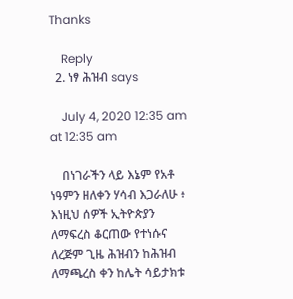Thanks

    Reply
  2. ነፃ ሕዝብ says

    July 4, 2020 12:35 am at 12:35 am

    በነገራችን ላይ እኔም የአቶ ነዓምን ዘለቀን ሃሳብ እጋራለሁ ፥ እነዚህ ሰዎች ኢትዮጵያን ለማፍረስ ቆርጠው የተነሱና ለረጅም ጊዜ ሕዝብን ከሕዝብ ለማጫረስ ቀን ከሌት ሳይታክቱ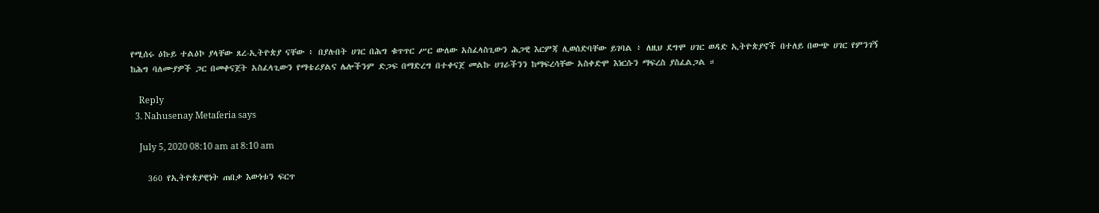የሚሰሩ ዕኩይ ተልዕኮ ያላቸው ጸረ-ኢትዮጵያ ናቸው ፥ በያሉበት ሀገር በሕግ ቁጥጥር ሥር ውለው አስፈላስጊውን ሕጋዊ እርምጃ ሊወሰድባቸው ይገባል ፥ ለዚህ ደግሞ ሀገር ወዳድ ኢትዮጵያኖች በተለይ በውጭ ሀገር የምንገኝ ከሕግ ባለሙያዎች ጋር በመቀናጀት አስፈላጊውን የማቴሪያልና ሌሎችንም ድጋፍ በማድረግ በተቀናጀ መልኩ ሀገራችንን ከማፍረሳቸው አስቀድሞ እነርሱን ማፍረስ ያስፈልጋል ።

    Reply
  3. Nahusenay Metaferia says

    July 5, 2020 08:10 am at 8:10 am

    360 የኢትዮጵያዊነት ጠበቃ እውነቱን ፍርጥ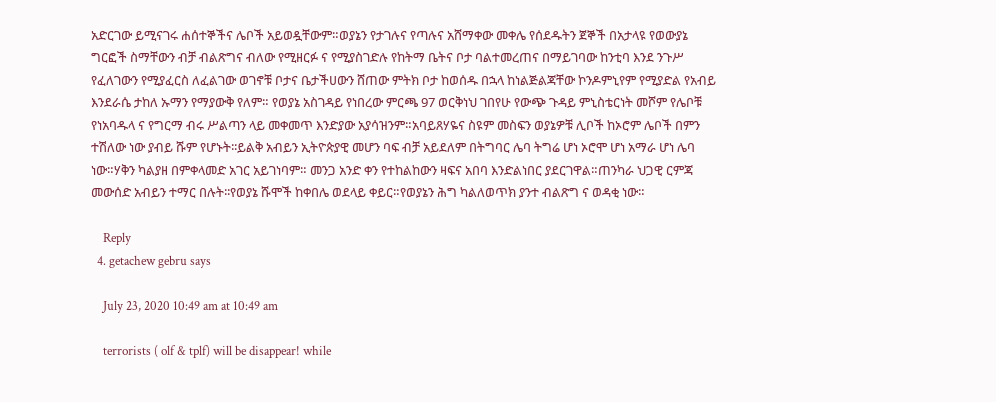አድርገው ይሚናገሩ ሐሰተኞችና ሌቦች አይወዷቸውም።ወያኔን የታገሉና የጣሉና አሸማቀው መቀሌ የሰደዱትን ጀኞች በአታላዩ የወውያኔ ግርፎች ስማቸውን ብቻ ብልጽግና ብለው የሚዘርፉ ና የሚያስገድሉ የከትማ ቤትና ቦታ ባልተመረጠና በማይገባው ከንቲባ እንደ ንጉሥ የፈለገውን የሚያፈርስ ለፈልገው ወገኖቹ ቦታና ቤታችሀውን ሸጠው ምትክ ቦታ ከወሰዱ በኋላ ከነልጅልጃቸው ኮንዶምኒየም የሚያድል የአብይ እንደራሴ ታከለ ኡማን የማያውቅ የለም። የወያኔ አስገዳይ የነበረው ምርጫ 97 ወርቅነህ ገበየሁ የውጭ ጉዳይ ምኒስቴርነት መሾም የሌቦቹ የነአባዱላ ና የግርማ ብሩ ሥልጣን ላይ መቀመጥ እንድያው አያሳዝንም።አባይጸሃዬና ስዩም መስፍን ወያኔዎቹ ሊቦች ከኦሮም ሌቦች በምን ተሽለው ነው ያብይ ሹም የሆኑት፡፡ይልቅ አብይን ኢትዮጵያዊ መሆን ባፍ ብቻ አይደለም በትግባር ሌባ ትግሬ ሆነ ኦሮሞ ሆነ አማራ ሆነ ሌባ ነው።ሃቅን ካልያዘ በምቀላመድ አገር አይገነባም። መንጋ አንድ ቀን የተከልከውን ዛፍና አበባ እንድልነበር ያደርገዋል።ጠንካራ ህጋዊ ርምጃ መውሰድ አብይን ተማር በሉት፡፡የወያኔ ሹሞች ከቀበሌ ወደላይ ቀይር።የወያኔን ሕግ ካልለወጥክ ያንተ ብልጽግ ና ወዳቂ ነው።

    Reply
  4. getachew gebru says

    July 23, 2020 10:49 am at 10:49 am

    terrorists ( olf & tplf) will be disappear! while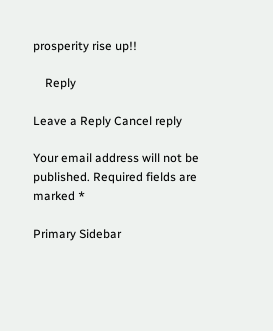prosperity rise up!!

    Reply

Leave a Reply Cancel reply

Your email address will not be published. Required fields are marked *

Primary Sidebar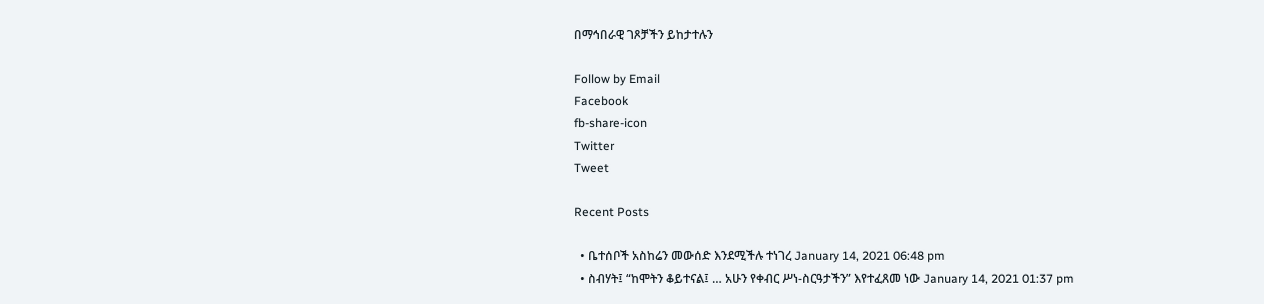በማኅበራዊ ገጾቻችን ይከታተሉን

Follow by Email
Facebook
fb-share-icon
Twitter
Tweet

Recent Posts

  • ቤተሰቦች አስከሬን መውሰድ እንደሚችሉ ተነገረ January 14, 2021 06:48 pm
  • ስብሃት፤ “ከሞትን ቆይተናል፤ … አሁን የቀብር ሥነ-ስርዓታችን” እየተፈጸመ ነው January 14, 2021 01:37 pm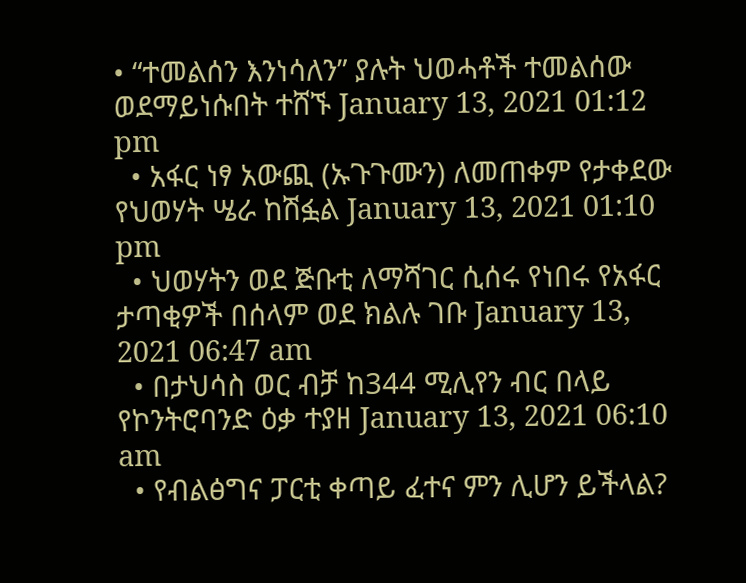• “ተመልሰን እንነሳለን” ያሉት ህወሓቶች ተመልሰው ወደማይነሱበት ተሸኙ January 13, 2021 01:12 pm
  • አፋር ነፃ አውጪ (ኡጉጉሙን) ለመጠቀም የታቀደው የህወሃት ሤራ ከሽፏል January 13, 2021 01:10 pm
  • ህወሃትን ወደ ጅቡቲ ለማሻገር ሲሰሩ የነበሩ የአፋር ታጣቂዎች በሰላም ወደ ክልሉ ገቡ January 13, 2021 06:47 am
  • በታህሳስ ወር ብቻ ከ344 ሚሊየን ብር በላይ የኮንትሮባንድ ዕቃ ተያዘ January 13, 2021 06:10 am
  • የብልፅግና ፓርቲ ቀጣይ ፈተና ምን ሊሆን ይችላል?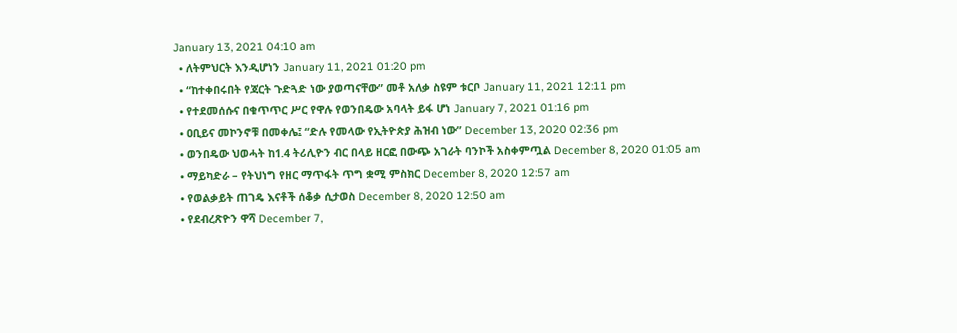January 13, 2021 04:10 am
  • ለትምህርት እንዲሆነን January 11, 2021 01:20 pm
  • “ከተቀበሩበት የጃርት ጉድጓድ ነው ያወጣናቸው” መቶ አለቃ ስዩም ቱርቦ January 11, 2021 12:11 pm
  • የተደመሰሱና በቁጥጥር ሥር የዋሉ የወንበዴው አባላት ይፋ ሆነ January 7, 2021 01:16 pm
  • ዐቢይና መኮንኖቹ በመቀሌ፤ “ድሉ የመላው የኢትዮጵያ ሕዝብ ነው” December 13, 2020 02:36 pm
  • ወንበዴው ህወሓት ከ1.4 ትሪሊዮን ብር በላይ ዘርፎ በውጭ አገራት ባንኮች አስቀምጧል December 8, 2020 01:05 am
  • ማይካድራ – የትህነግ የዘር ማጥፋት ጥግ ቋሚ ምስክር December 8, 2020 12:57 am
  • የወልቃይት ጠገዴ እናቶች ሰቆቃ ሲታወስ December 8, 2020 12:50 am
  • የደብረጽዮን ዋሻ December 7,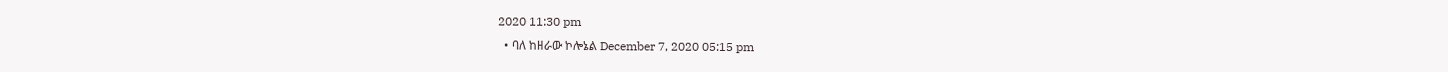2020 11:30 pm
  • ባለ ከዘራው ኮሎኔል December 7, 2020 05:15 pm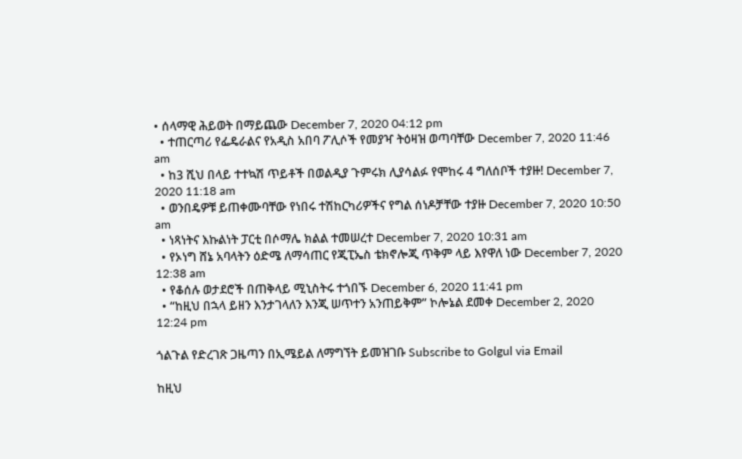• ሰላማዊ ሕይወት በማይጨው December 7, 2020 04:12 pm
  • ተጠርጣሪ የፌዴራልና የአዲስ አበባ ፖሊሶች የመያዣ ትዕዛዝ ወጣባቸው December 7, 2020 11:46 am
  • ከ3 ሺህ በላይ ተተኳሽ ጥይቶች በወልዲያ ጉምሩክ ሊያሳልፉ የሞከሩ 4 ግለሰቦች ተያዙ! December 7, 2020 11:18 am
  • ወንበዴዎቹ ይጠቀሙባቸው የነበሩ ተሽከርካሪዎችና የግል ሰነዶቻቸው ተያዙ December 7, 2020 10:50 am
  • ነጻነትና እኩልነት ፓርቲ በሶማሌ ክልል ተመሠረተ December 7, 2020 10:31 am
  • የኦነግ ሸኔ አባላትን ዕድሜ ለማሳጠር የጂፒኤስ ቴክኖሎጂ ጥቅም ላይ እየዋለ ነው December 7, 2020 12:38 am
  • የቆሰሉ ወታደሮች በጠቅላይ ሚኒስትሩ ተጎበኙ December 6, 2020 11:41 pm
  • “ከዚህ በኋላ ይዘን እንታገላለን እንጂ ሠጥተን አንጠይቅም” ኮሎኔል ደመቀ December 2, 2020 12:24 pm

ጎልጉል የድረገጽ ጋዜጣን በኢሜይል ለማግኘት ይመዝገቡ Subscribe to Golgul via Email

ከዚህ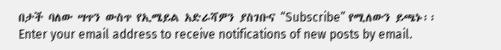በታች ባለው ሣጥን ውስጥ የኢሜይል አድራሻዎን ያስገቡና “Subscribe” የሚለውን ይጫኑ፡፡
Enter your email address to receive notifications of new posts by email.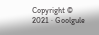Copyright © 2021 · Goolgule